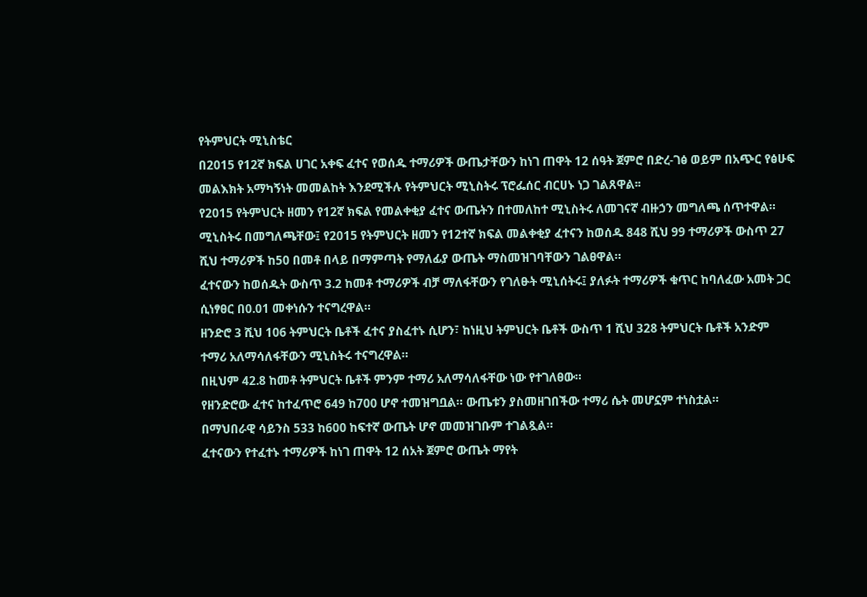የትምህርት ሚኒስቴር
በ2015 የ12ኛ ክፍል ሀገር አቀፍ ፈተና የወሰዱ ተማሪዎች ውጤታቸውን ከነገ ጠዋት 12 ሰዓት ጀምሮ በድረ-ገፅ ወይም በአጭር የፅሁፍ መልእክት አማካኝነት መመልከት እንደሚችሉ የትምህርት ሚኒስትሩ ፕሮፌሰር ብርሀኑ ነጋ ገልጸዋል፡፡
የ2015 የትምህርት ዘመን የ12ኛ ክፍል የመልቀቂያ ፈተና ውጤትን በተመለከተ ሚኒስትሩ ለመገናኛ ብዙኃን መግለጫ ሰጥተዋል።
ሚኒስትሩ በመግለጫቸው፤ የ2015 የትምህርት ዘመን የ12ተኛ ክፍል መልቀቂያ ፈተናን ከወሰዱ 848 ሺህ 99 ተማሪዎች ውስጥ 27 ሺህ ተማሪዎች ከ50 በመቶ በላይ በማምጣት የማለፊያ ውጤት ማስመዝገባቸውን ገልፀዋል።
ፈተናውን ከወሰዱት ውስጥ 3.2 ከመቶ ተማሪዎች ብቻ ማለፋቸውን የገለፁት ሚኒሰትሩ፤ ያለፉት ተማሪዎች ቁጥር ከባለፈው አመት ጋር ሲነፃፀር በ0.01 መቀነሱን ተናግረዋል።
ዘንድሮ 3 ሺህ 106 ትምህርት ቤቶች ፈተና ያስፈተኑ ሲሆን፣ ከነዚህ ትምህርት ቤቶች ውስጥ 1 ሺህ 328 ትምህርት ቤቶች አንድም ተማሪ አለማሳለፋቸውን ሚኒስትሩ ተናግረዋል።
በዚህም 42.8 ከመቶ ትምህርት ቤቶች ምንም ተማሪ አለማሳለፋቸው ነው የተገለፀው።
የዘንድሮው ፈተና ከተፈጥሮ 649 ከ700 ሆኖ ተመዝግቧል። ውጤቱን ያስመዘገበችው ተማሪ ሴት መሆኗም ተነስቷል።
በማህበራዊ ሳይንስ 533 ከ600 ከፍተኛ ውጤት ሆኖ መመዝገቡም ተገልጿል።
ፈተናውን የተፈተኑ ተማሪዎች ከነገ ጠዋት 12 ሰአት ጀምሮ ውጤት ማየት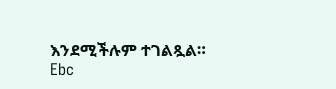እንደሚችሉም ተገልጿል።
Ebc